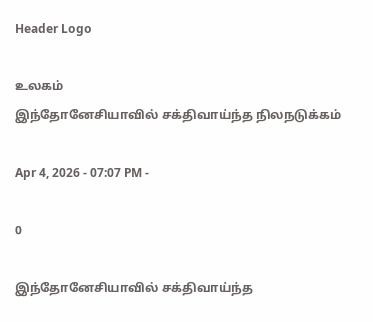Header Logo

உலகம்
இந்தோனேசியாவில் சக்திவாய்ந்த நிலநடுக்கம்

Apr 4, 2026 - 07:07 PM -

0

இந்தோனேசியாவில் சக்திவாய்ந்த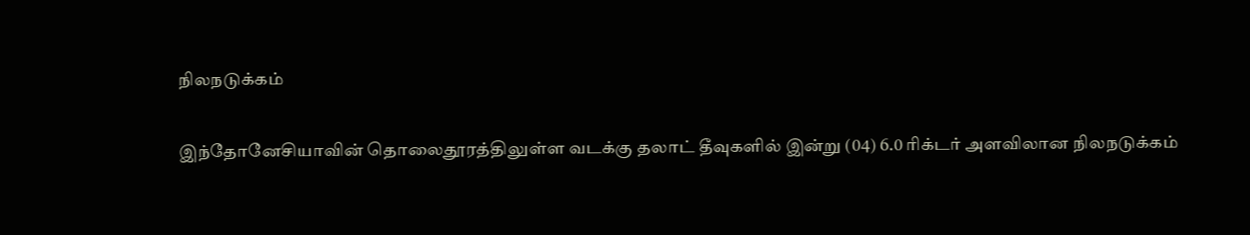நிலநடுக்கம்

இந்தோனேசியாவின் தொலைதூரத்திலுள்ள வடக்கு தலாட் தீவுகளில் இன்று (04) 6.0 ரிக்டர் அளவிலான நிலநடுக்கம்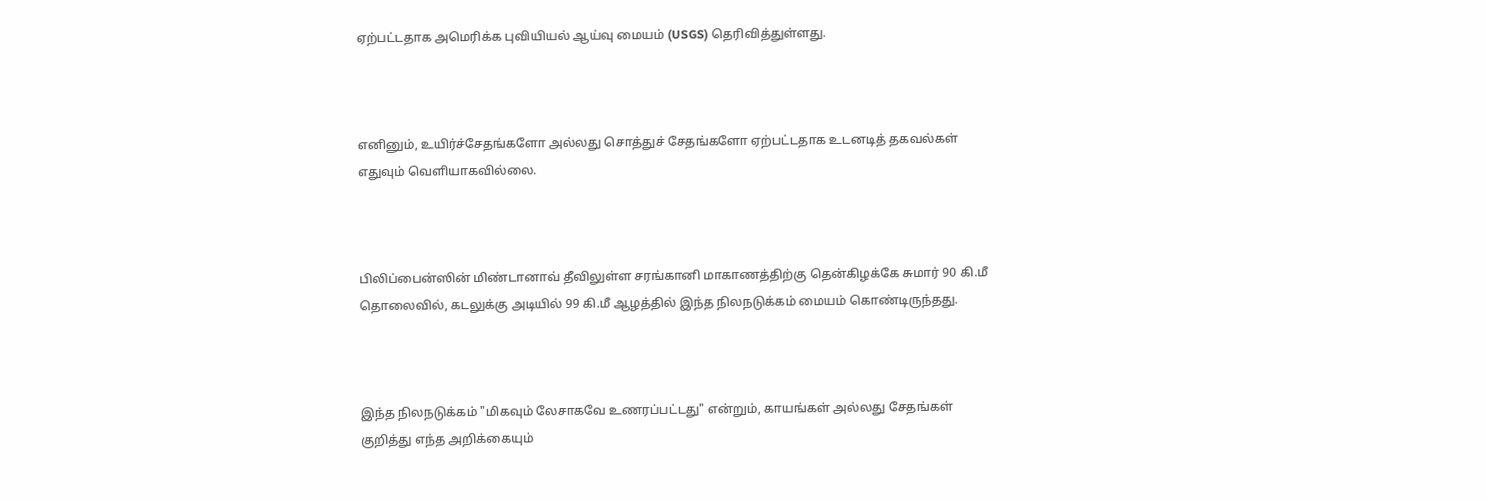ஏற்பட்டதாக அமெரிக்க புவியியல் ஆய்வு மையம் (USGS) தெரிவித்துள்ளது.



எனினும், உயிர்ச்சேதங்களோ அல்லது சொத்துச் சேதங்களோ ஏற்பட்டதாக உடனடித் தகவல்கள் எதுவும் வெளியாகவில்லை.



பிலிப்பைன்ஸின் மிண்டானாவ் தீவிலுள்ள சரங்கானி மாகாணத்திற்கு தென்கிழக்கே சுமார் 90 கி.மீ தொலைவில், கடலுக்கு அடியில் 99 கி.மீ ஆழத்தில் இந்த நிலநடுக்கம் மையம் கொண்டிருந்தது.



இந்த நிலநடுக்கம் "மிகவும் லேசாகவே உணரப்பட்டது" என்றும், காயங்கள் அல்லது சேதங்கள் குறித்து எந்த அறிக்கையும்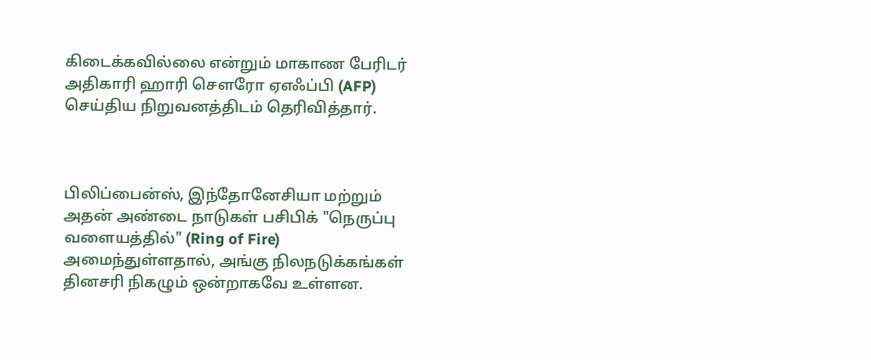கிடைக்கவில்லை என்றும் மாகாண பேரிடர் அதிகாரி ஹாரி சௌரோ ஏஎஃப்பி (AFP) செய்திய நிறுவனத்திடம் தெரிவித்தார்.



பிலிப்பைன்ஸ், இந்தோனேசியா மற்றும் அதன் அண்டை நாடுகள் பசிபிக் "நெருப்பு வளையத்தில்" (Ring of Fire) அமைந்துள்ளதால், அங்கு நிலநடுக்கங்கள் தினசரி நிகழும் ஒன்றாகவே உள்ளன.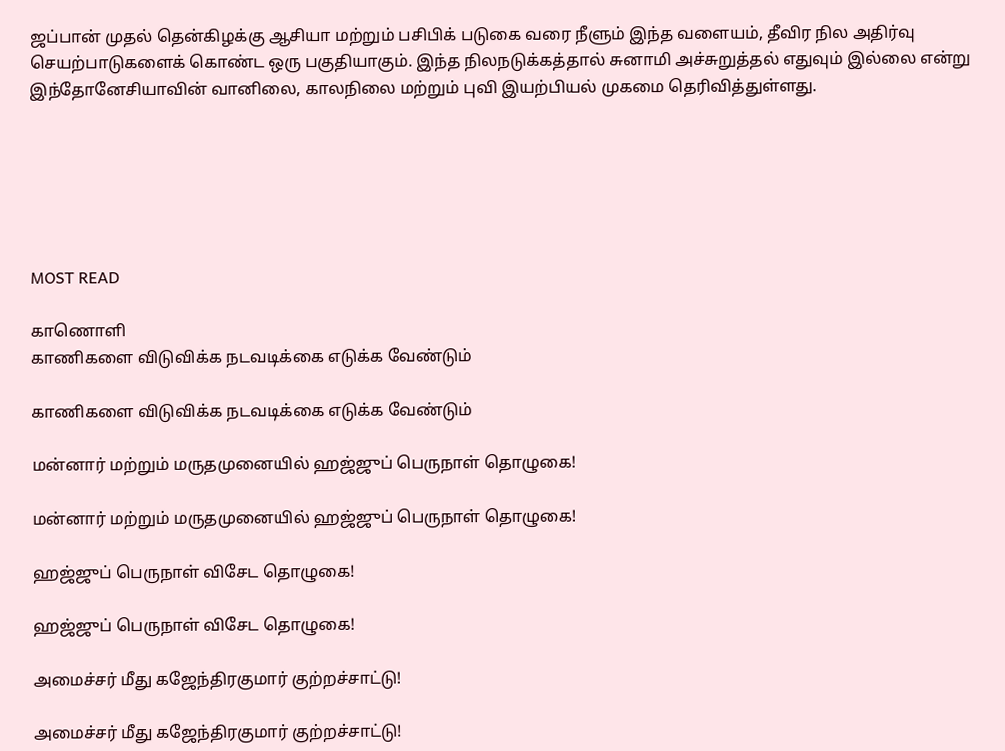ஜப்பான் முதல் தென்கிழக்கு ஆசியா மற்றும் பசிபிக் படுகை வரை நீளும் இந்த வளையம், தீவிர நில அதிர்வு செயற்பாடுகளைக் கொண்ட ஒரு பகுதியாகும். இந்த நிலநடுக்கத்தால் சுனாமி அச்சுறுத்தல் எதுவும் இல்லை என்று இந்தோனேசியாவின் வானிலை, காலநிலை மற்றும் புவி இயற்பியல் முகமை தெரிவித்துள்ளது.






MOST READ

காணொளி
காணிகளை விடுவிக்க நடவடிக்கை எடுக்க வேண்டும்

காணிகளை விடுவிக்க நடவடிக்கை எடுக்க வேண்டும்

மன்னார் மற்றும் மருதமுனையில் ஹஜ்ஜுப் பெருநாள் தொழுகை!

மன்னார் மற்றும் மருதமுனையில் ஹஜ்ஜுப் பெருநாள் தொழுகை!

ஹஜ்ஜுப் பெருநாள் விசேட தொழுகை!

ஹஜ்ஜுப் பெருநாள் விசேட தொழுகை!

அமைச்சர் மீது கஜேந்திரகுமார் குற்றச்சாட்டு!

அமைச்சர் மீது கஜேந்திரகுமார் குற்றச்சாட்டு!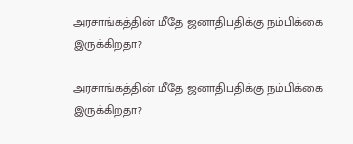அரசாங்கத்தின் மீதே ஜனாதிபதிக்கு நம்பிக்கை இருக்கிறதா?

அரசாங்கத்தின் மீதே ஜனாதிபதிக்கு நம்பிக்கை இருக்கிறதா?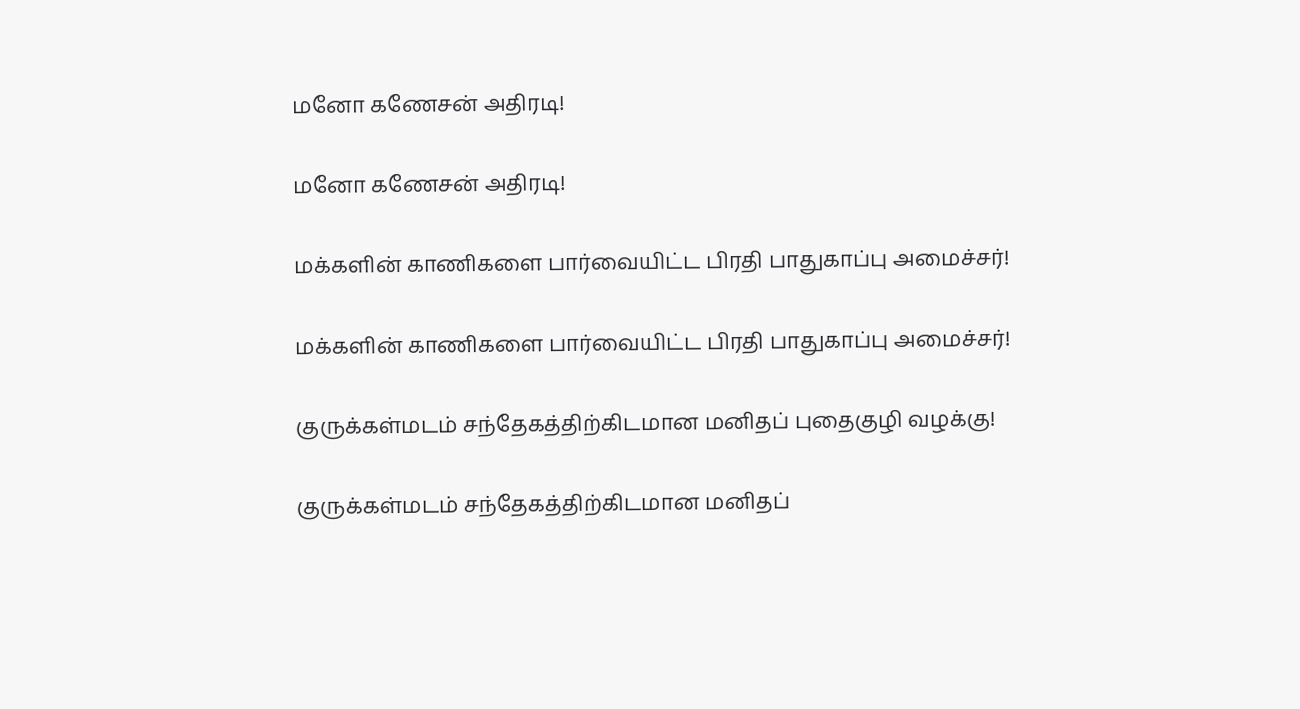மனோ கணேசன் அதிரடி!

மனோ கணேசன் அதிரடி!

மக்களின் காணிகளை பார்வையிட்ட பிரதி பாதுகாப்பு அமைச்சர்!

மக்களின் காணிகளை பார்வையிட்ட பிரதி பாதுகாப்பு அமைச்சர்!

குருக்கள்மடம் சந்தேகத்திற்கிடமான மனிதப் புதைகுழி வழக்கு!

குருக்கள்மடம் சந்தேகத்திற்கிடமான மனிதப்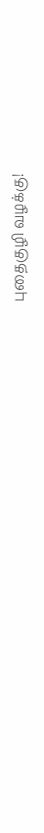புதைகுழி வழக்கு!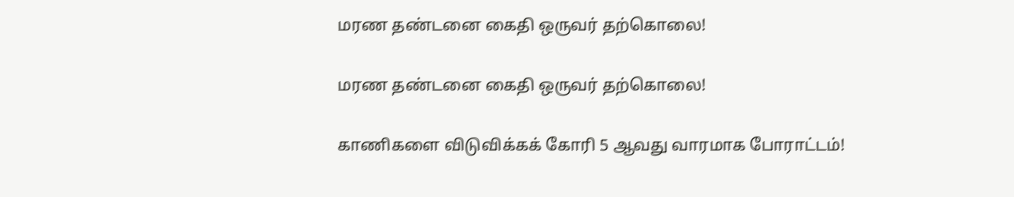மரண தண்டனை கைதி ஒருவர் தற்கொலை!

மரண தண்டனை கைதி ஒருவர் தற்கொலை!

காணிகளை விடுவிக்கக் கோரி 5 ஆவது வாரமாக போராட்டம்!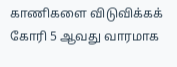காணிகளை விடுவிக்கக் கோரி 5 ஆவது வாரமாக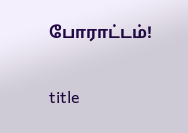போராட்டம்!

title